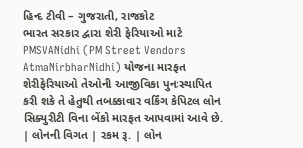હિન્દ ટીવી – ગુજરાતી, રાજકોટ
ભારત સરકાર દ્વારા શેરી ફેરિયાઓ માટે PMSVANidhi (PM Street Vendors AtmaNirbharNidhi) યોજના મારફત શેરીફેરિયાઓ તેઓની આજીવિકા પુનઃસ્થાપિત કરી શકે તે હેતુથી તબક્કાવાર વર્કિંગ કેપિટલ લોન સિક્યુરીટી વિના બેંકો મારફત આપવામાં આવે છે.
| લોનની વિગત | રકમ રૂ. | લોન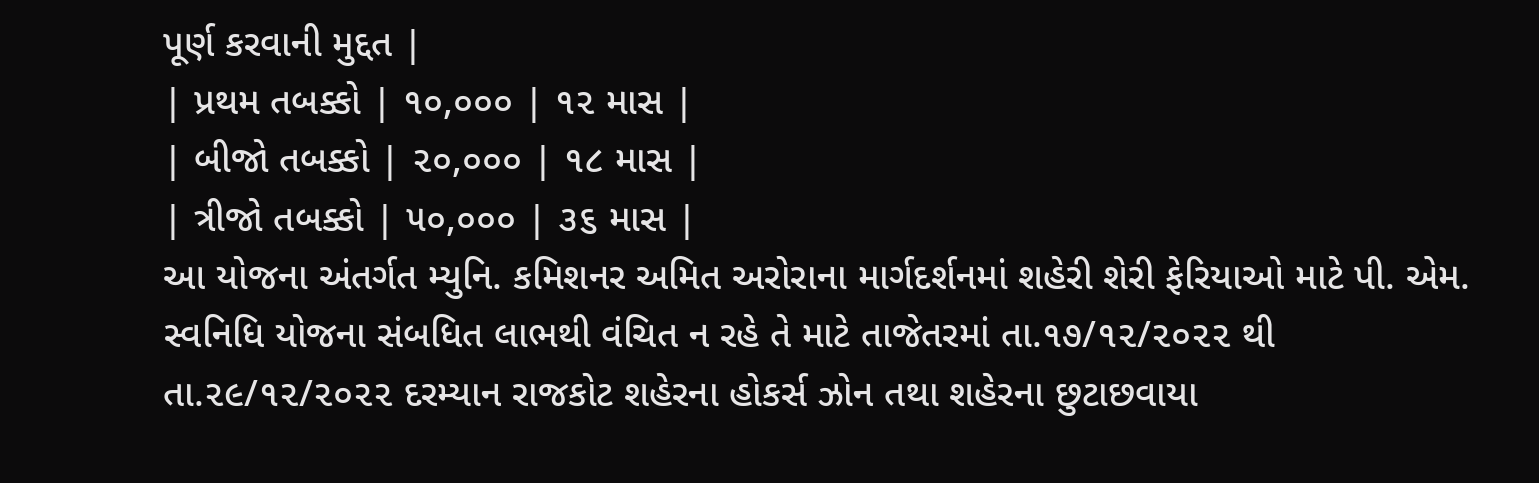પૂર્ણ કરવાની મુદ્દત |
| પ્રથમ તબક્કો | ૧૦,૦૦૦ | ૧૨ માસ |
| બીજો તબક્કો | ૨૦,૦૦૦ | ૧૮ માસ |
| ત્રીજો તબક્કો | ૫૦,૦૦૦ | ૩૬ માસ |
આ યોજના અંતર્ગત મ્યુનિ. કમિશનર અમિત અરોરાના માર્ગદર્શનમાં શહેરી શેરી ફેરિયાઓ માટે પી. એમ. સ્વનિધિ યોજના સંબધિત લાભથી વંચિત ન રહે તે માટે તાજેતરમાં તા.૧૭/૧૨/૨૦૨૨ થી તા.૨૯/૧૨/૨૦૨૨ દરમ્યાન રાજકોટ શહેરના હોકર્સ ઝોન તથા શહેરના છુટાછવાયા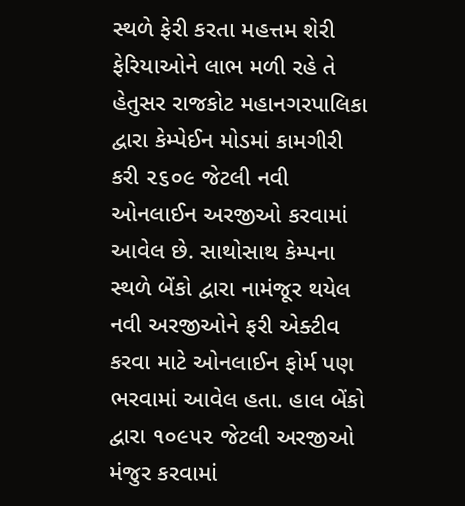સ્થળે ફેરી કરતા મહત્તમ શેરી ફેરિયાઓને લાભ મળી રહે તે હેતુસર રાજકોટ મહાનગરપાલિકા દ્વારા કેમ્પેઈન મોડમાં કામગીરી કરી ૨૬૦૯ જેટલી નવી ઓનલાઈન અરજીઓ કરવામાં આવેલ છે. સાથોસાથ કેમ્પના સ્થળે બેંકો દ્વારા નામંજૂર થયેલ નવી અરજીઓને ફરી એક્ટીવ કરવા માટે ઓનલાઈન ફોર્મ પણ ભરવામાં આવેલ હતા. હાલ બેંકો દ્વારા ૧૦૯૫૨ જેટલી અરજીઓ મંજુર કરવામાં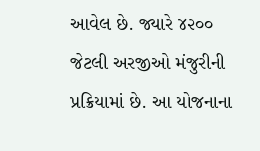આવેલ છે. જ્યારે ૪૨૦૦ જેટલી અરજીઓ મંજુરીની પ્રક્રિયામાં છે. આ યોજનાના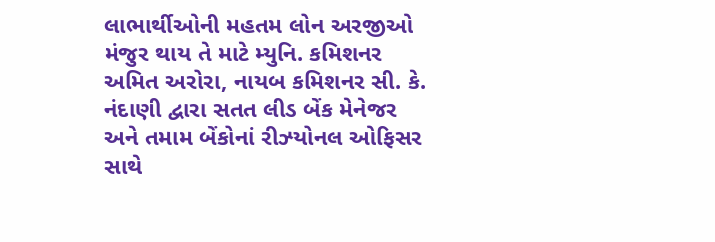લાભાર્થીઓની મહતમ લોન અરજીઓ મંજુર થાય તે માટે મ્યુનિ. કમિશનર અમિત અરોરા, નાયબ કમિશનર સી. કે. નંદાણી દ્વારા સતત લીડ બેંક મેનેજર અને તમામ બેંકોનાં રીઝ્યોનલ ઓફિસર સાથે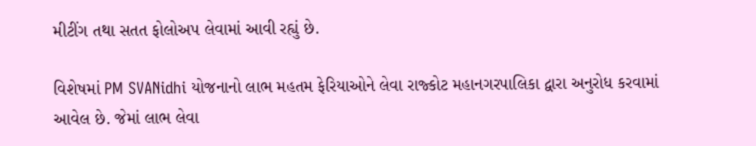મીટીંગ તથા સતત ફોલોઅપ લેવામાં આવી રહ્યું છે.

વિશેષમાં PM SVANidhi યોજનાનો લાભ મહતમ ફેરિયાઓને લેવા રાજ્કોટ મહાનગરપાલિકા દ્વારા અનુરોધ કરવામાં આવેલ છે. જેમાં લાભ લેવા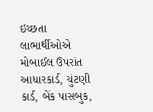ઇચ્છતા લાભાર્થીઓએ મોબાઈલ ઉપરાંત આધારકાર્ડ, ચુંટણી કાર્ડ, બેંક પાસબુક,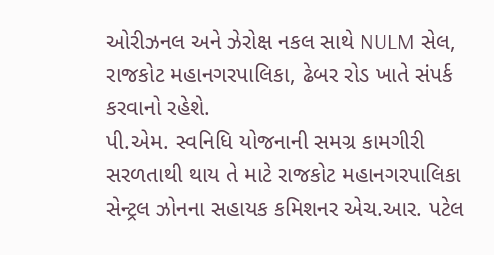ઓરીઝનલ અને ઝેરોક્ષ નકલ સાથે NULM સેલ, રાજકોટ મહાનગરપાલિકા, ઢેબર રોડ ખાતે સંપર્ક કરવાનો રહેશે.
પી.એમ. સ્વનિધિ યોજનાની સમગ્ર કામગીરી સરળતાથી થાય તે માટે રાજકોટ મહાનગરપાલિકા સેન્ટ્રલ ઝોનના સહાયક કમિશનર એચ.આર. પટેલ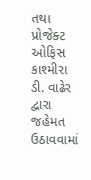તથા પ્રોજેક્ટ ઓફિસ કાશ્મીરા ડી. વાઢેર દ્વારા જહેમત ઉઠાવવામાં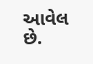આવેલ છે.